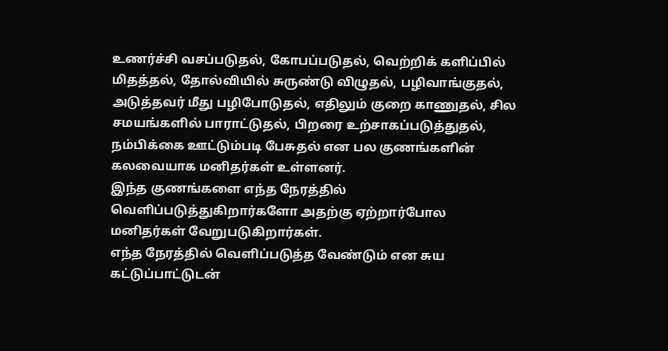உணர்ச்சி வசப்படுதல், கோபப்படுதல், வெற்றிக் களிப்பில் மிதத்தல், தோல்வியில் சுருண்டு விழுதல், பழிவாங்குதல், அடுத்தவர் மீது பழிபோடுதல், எதிலும் குறை காணுதல், சில சமயங்களில் பாராட்டுதல், பிறரை உற்சாகப்படுத்துதல், நம்பிக்கை ஊட்டும்படி பேசுதல் என பல குணங்களின் கலவையாக மனிதர்கள் உள்ளனர்.
இந்த குணங்களை எந்த நேரத்தில் வெளிப்படுத்துகிறார்களோ அதற்கு ஏற்றார்போல மனிதர்கள் வேறுபடுகிறார்கள்.
எந்த நேரத்தில் வெளிப்படுத்த வேண்டும் என சுய கட்டுப்பாட்டுடன்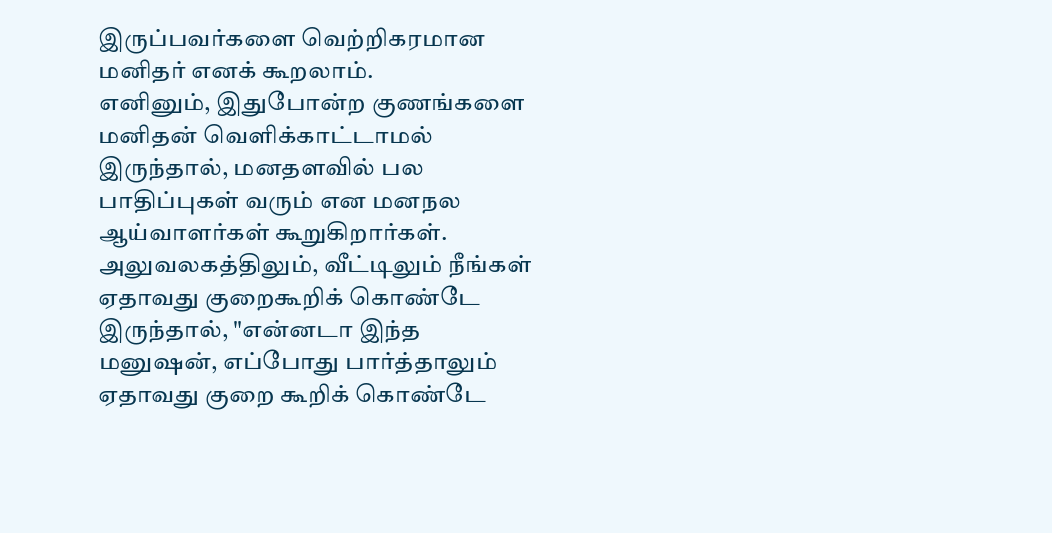இருப்பவர்களை வெற்றிகரமான மனிதர் எனக் கூறலாம்.
எனினும், இதுபோன்ற குணங்களை மனிதன் வெளிக்காட்டாமல் இருந்தால், மனதளவில் பல பாதிப்புகள் வரும் என மனநல ஆய்வாளர்கள் கூறுகிறார்கள். அலுவலகத்திலும், வீட்டிலும் நீங்கள் ஏதாவது குறைகூறிக் கொண்டே இருந்தால், "என்னடா இந்த மனுஷன், எப்போது பார்த்தாலும் ஏதாவது குறை கூறிக் கொண்டே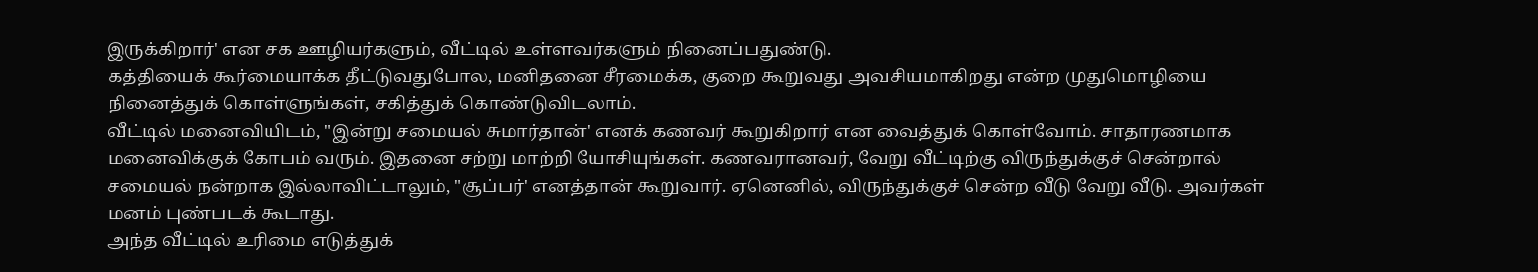இருக்கிறார்' என சக ஊழியர்களும், வீட்டில் உள்ளவர்களும் நினைப்பதுண்டு.
கத்தியைக் கூர்மையாக்க தீட்டுவதுபோல, மனிதனை சீரமைக்க, குறை கூறுவது அவசியமாகிறது என்ற முதுமொழியை நினைத்துக் கொள்ளுங்கள், சகித்துக் கொண்டுவிடலாம்.
வீட்டில் மனைவியிடம், "இன்று சமையல் சுமார்தான்' எனக் கணவர் கூறுகிறார் என வைத்துக் கொள்வோம். சாதாரணமாக மனைவிக்குக் கோபம் வரும். இதனை சற்று மாற்றி யோசியுங்கள். கணவரானவர், வேறு வீட்டிற்கு விருந்துக்குச் சென்றால் சமையல் நன்றாக இல்லாவிட்டாலும், "சூப்பர்' எனத்தான் கூறுவார். ஏனெனில், விருந்துக்குச் சென்ற வீடு வேறு வீடு. அவர்கள் மனம் புண்படக் கூடாது.
அந்த வீட்டில் உரிமை எடுத்துக்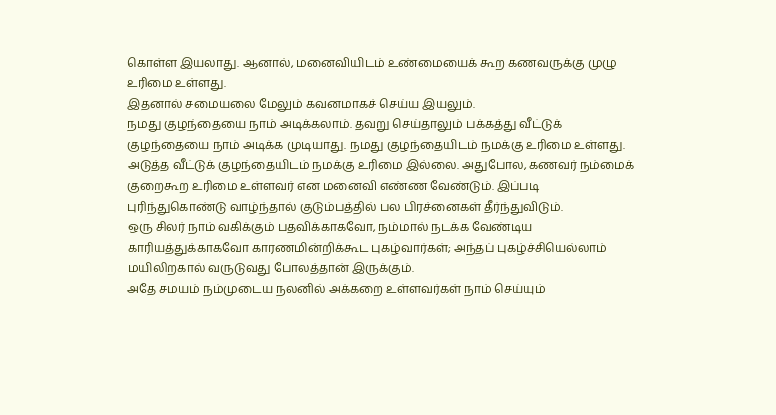கொள்ள இயலாது. ஆனால், மனைவியிடம் உண்மையைக் கூற கணவருக்கு முழு உரிமை உள்ளது.
இதனால் சமையலை மேலும் கவனமாகச் செய்ய இயலும்.
நமது குழந்தையை நாம் அடிக்கலாம். தவறு செய்தாலும் பக்கத்து வீட்டுக் குழந்தையை நாம் அடிக்க முடியாது. நமது குழந்தையிடம் நமக்கு உரிமை உள்ளது. அடுத்த வீட்டுக் குழந்தையிடம் நமக்கு உரிமை இல்லை. அதுபோல, கணவர் நம்மைக் குறைகூற உரிமை உள்ளவர் என மனைவி எண்ண வேண்டும். இப்படி புரிந்துகொண்டு வாழ்ந்தால் குடும்பத்தில் பல பிரச்னைகள் தீர்ந்துவிடும்.
ஒரு சிலர் நாம் வகிக்கும் பதவிக்காகவோ, நம்மால் நடக்க வேண்டிய காரியத்துக்காகவோ காரணமின்றிக்கூட புகழ்வார்கள்; அந்தப் புகழ்ச்சியெல்லாம் மயிலிறகால் வருடுவது போலத்தான் இருக்கும்.
அதே சமயம் நம்முடைய நலனில் அக்கறை உள்ளவர்கள் நாம் செய்யும்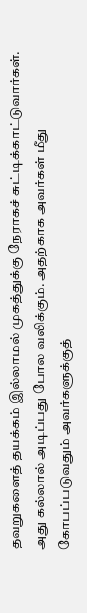தவறுகளைத் தயக்கம் இல்லாமல் முகத்துக்கு நேராகச் சுட்டிக்காட்டுவார்கள். அது கல்லால் அடிப்பது போல வலிக்கும். அதற்காக அவர்கள் மீது கோபப்படுவதும் அவர்களுக்குத்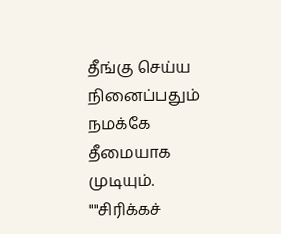தீங்கு செய்ய நினைப்பதும் நமக்கே தீமையாக முடியும்.
""சிரிக்கச்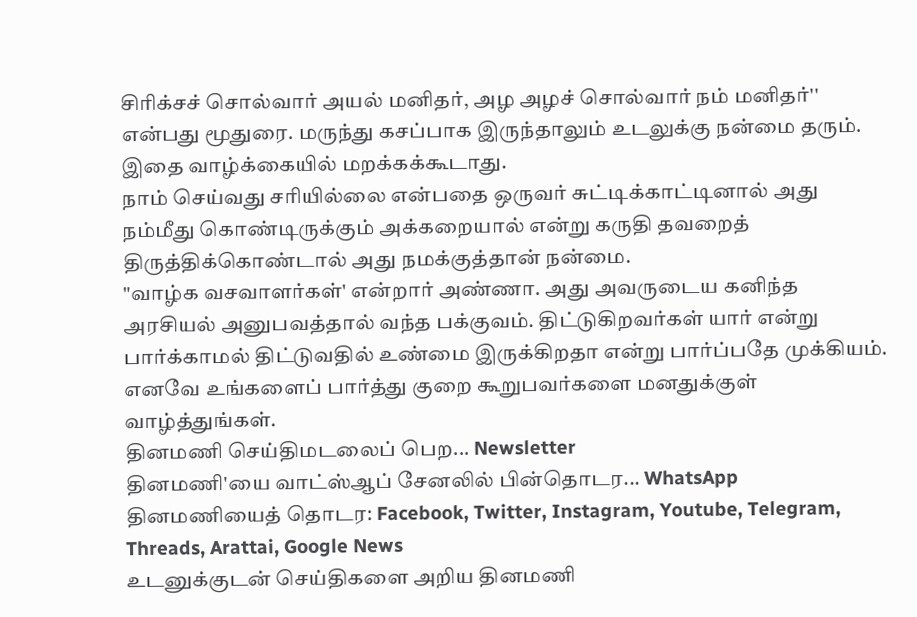சிரிக்சச் சொல்வார் அயல் மனிதர், அழ அழச் சொல்வார் நம் மனிதர்'' என்பது மூதுரை. மருந்து கசப்பாக இருந்தாலும் உடலுக்கு நன்மை தரும். இதை வாழ்க்கையில் மறக்கக்கூடாது.
நாம் செய்வது சரியில்லை என்பதை ஒருவர் சுட்டிக்காட்டினால் அது நம்மீது கொண்டிருக்கும் அக்கறையால் என்று கருதி தவறைத் திருத்திக்கொண்டால் அது நமக்குத்தான் நன்மை.
"வாழ்க வசவாளர்கள்' என்றார் அண்ணா. அது அவருடைய கனிந்த அரசியல் அனுபவத்தால் வந்த பக்குவம். திட்டுகிறவர்கள் யார் என்று பார்க்காமல் திட்டுவதில் உண்மை இருக்கிறதா என்று பார்ப்பதே முக்கியம். எனவே உங்களைப் பார்த்து குறை கூறுபவர்களை மனதுக்குள் வாழ்த்துங்கள்.
தினமணி செய்திமடலைப் பெற... Newsletter
தினமணி'யை வாட்ஸ்ஆப் சேனலில் பின்தொடர... WhatsApp
தினமணியைத் தொடர: Facebook, Twitter, Instagram, Youtube, Telegram, Threads, Arattai, Google News
உடனுக்குடன் செய்திகளை அறிய தினமணி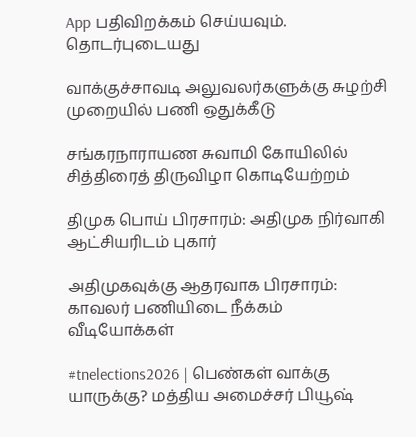App பதிவிறக்கம் செய்யவும்.
தொடர்புடையது

வாக்குச்சாவடி அலுவலர்களுக்கு சுழற்சி முறையில் பணி ஒதுக்கீடு

சங்கரநாராயண சுவாமி கோயிலில் சித்திரைத் திருவிழா கொடியேற்றம்

திமுக பொய் பிரசாரம்: அதிமுக நிர்வாகி ஆட்சியரிடம் புகார்

அதிமுகவுக்கு ஆதரவாக பிரசாரம்: காவலர் பணியிடை நீக்கம்
வீடியோக்கள்

#tnelections2026 | பெண்கள் வாக்கு யாருக்கு? மத்திய அமைச்சர் பியூஷ்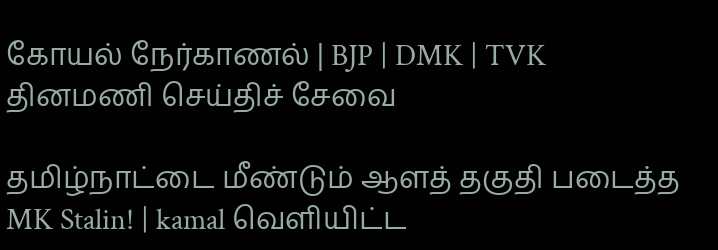கோயல் நேர்காணல் | BJP | DMK | TVK
தினமணி செய்திச் சேவை

தமிழ்நாட்டை மீண்டும் ஆளத் தகுதி படைத்த MK Stalin! | kamal வெளியிட்ட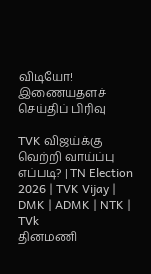விடியோ!
இணையதளச் செய்திப் பிரிவு

TVK விஜய்க்கு வெற்றி வாய்ப்பு எப்படி? | TN Election 2026 | TVK Vijay | DMK | ADMK | NTK | TVk
தினமணி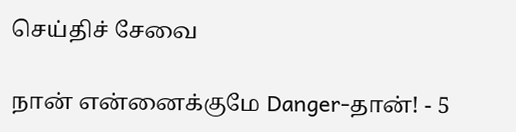செய்திச் சேவை

நான் என்னைக்குமே Danger-தான்! - 5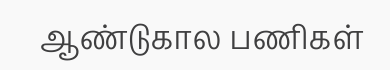ஆண்டுகால பணிகள்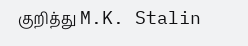குறித்து M.K. Stalin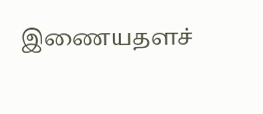இணையதளச்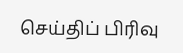செய்திப் பிரிவு